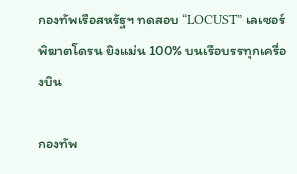กองทัพเรือสหรัฐฯ ทดสอบ “LOCUST” เลเซอร์พิฆาตโดรน ยิงแม่น 100% บนเรือบรรทุกเครื่องบิน

กองทัพ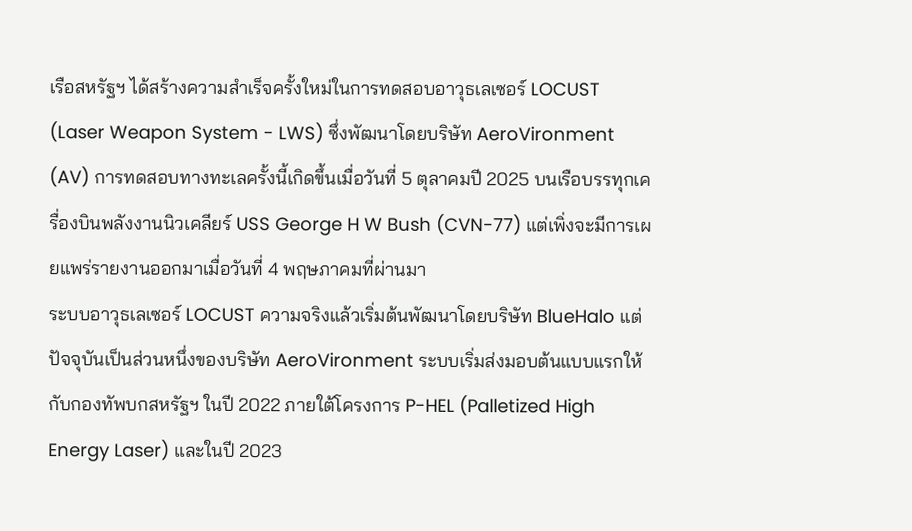เรือสหรัฐฯ ได้สร้างความสำเร็จครั้งใหม่ในการทดสอบอาวุธเลเซอร์ LOCUST (Laser Weapon System - LWS) ซึ่งพัฒนาโดยบริษัท AeroVironment (AV) การทดสอบทางทะเลครั้งนี้เกิดขึ้นเมื่อวันที่ 5 ตุลาคมปี 2025 บนเรือบรรทุกเครื่องบินพลังงานนิวเคลียร์ USS George H W Bush (CVN-77) แต่เพิ่งจะมีการเผยแพร่รายงานออกมาเมื่อวันที่ 4 พฤษภาคมที่ผ่านมา
ระบบอาวุธเลเซอร์ LOCUST ความจริงแล้วเริ่มต้นพัฒนาโดยบริษัท BlueHalo แต่ปัจจุบันเป็นส่วนหนึ่งของบริษัท AeroVironment ระบบเริ่มส่งมอบต้นแบบแรกให้กับกองทัพบกสหรัฐฯ ในปี 2022 ภายใต้โครงการ P-HEL (Palletized High Energy Laser) และในปี 2023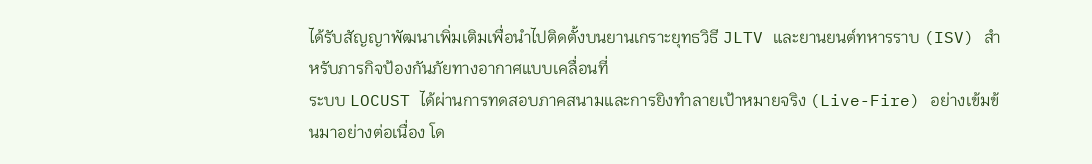ได้รับสัญญาพัฒนาเพิ่มเติมเพื่อนำไปติดตั้งบนยานเกราะยุทธวิธี JLTV และยานยนต์ทหารราบ (ISV) สำหรับภารกิจป้องกันภัยทางอากาศแบบเคลื่อนที่
ระบบ LOCUST ได้ผ่านการทดสอบภาคสนามและการยิงทำลายเป้าหมายจริง (Live-Fire) อย่างเข้มข้นมาอย่างต่อเนื่อง โด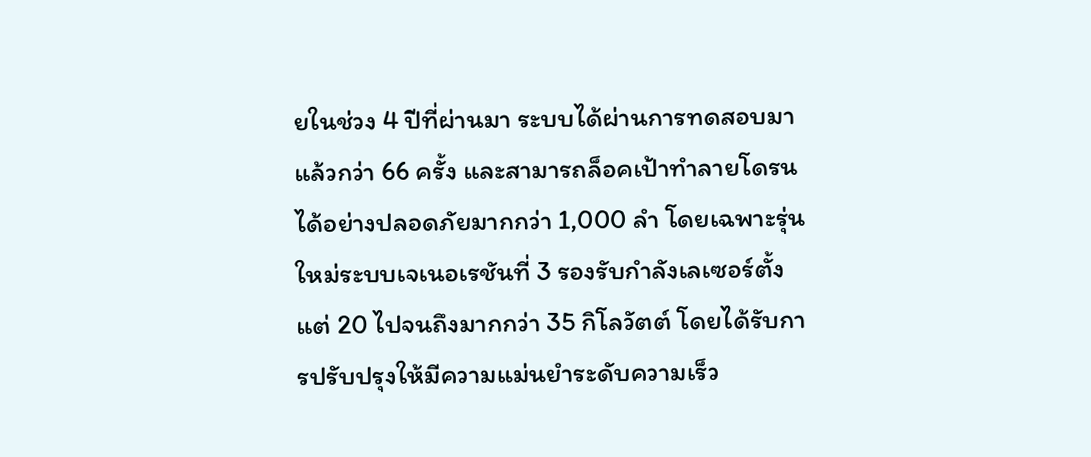ยในช่วง 4 ปีที่ผ่านมา ระบบได้ผ่านการทดสอบมาแล้วกว่า 66 ครั้ง และสามารถล็อคเป้าทำลายโดรนได้อย่างปลอดภัยมากกว่า 1,000 ลำ โดยเฉพาะรุ่นใหม่ระบบเจเนอเรชันที่ 3 รองรับกำลังเลเซอร์ตั้งแต่ 20 ไปจนถึงมากกว่า 35 กิโลวัตต์ โดยได้รับการปรับปรุงให้มีความแม่นยำระดับความเร็ว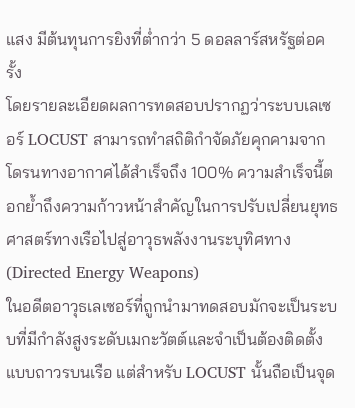แสง มีต้นทุนการยิงที่ต่ำกว่า 5 ดอลลาร์สหรัฐต่อครั้ง
โดยรายละเอียดผลการทดสอบปรากฏว่าระบบเลเซอร์ LOCUST สามารถทำสถิติกำจัดภัยคุกคามจากโดรนทางอากาศได้สำเร็จถึง 100% ความสำเร็จนี้ตอกย้ำถึงความก้าวหน้าสำคัญในการปรับเปลี่ยนยุทธศาสตร์ทางเรือไปสู่อาวุธพลังงานระบุทิศทาง (Directed Energy Weapons)
ในอดีตอาวุธเลเซอร์ที่ถูกนำมาทดสอบมักจะเป็นระบบที่มีกำลังสูงระดับเมกะวัตต์และจำเป็นต้องติดตั้งแบบถาวรบนเรือ แต่สำหรับ LOCUST นั้นถือเป็นจุด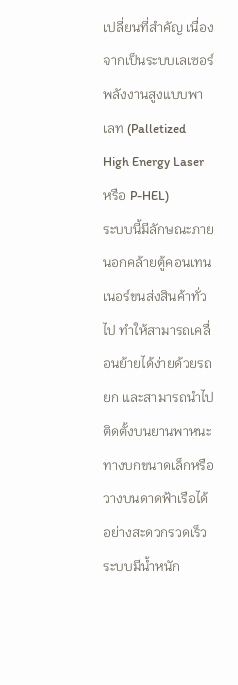เปลี่ยนที่สำคัญ เนื่องจากเป็นระบบเลเซอร์พลังงานสูงแบบพาเลท (Palletized High Energy Laser หรือ P-HEL)
ระบบนี้มีลักษณะภายนอกคล้ายตู้คอนเทนเนอร์ขนส่งสินค้าทั่วไป ทำให้สามารถเคลื่อนย้ายได้ง่ายด้วยรถยก และสามารถนำไปติดตั้งบนยานพาหนะทางบกขนาดเล็กหรือวางบนดาดฟ้าเรือได้อย่างสะดวกรวดเร็ว
ระบบมีน้ำหนัก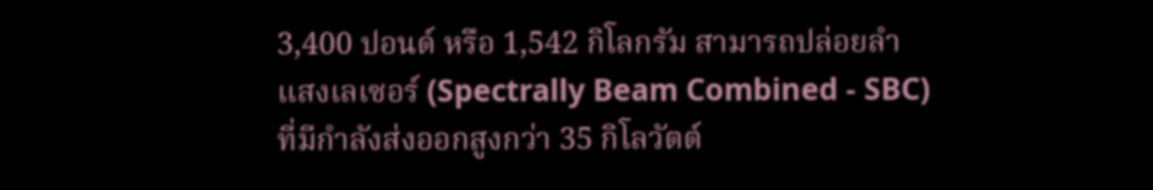3,400 ปอนด์ หรือ 1,542 กิโลกรัม สามารถปล่อยลำแสงเลเซอร์ (Spectrally Beam Combined - SBC) ที่มีกำลังส่งออกสูงกว่า 35 กิโลวัตต์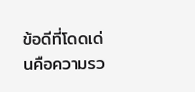ข้อดีที่โดดเด่นคือความรว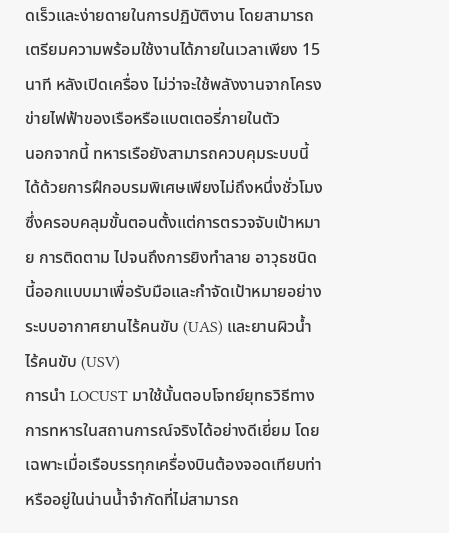ดเร็วและง่ายดายในการปฏิบัติงาน โดยสามารถเตรียมความพร้อมใช้งานได้ภายในเวลาเพียง 15 นาที หลังเปิดเครื่อง ไม่ว่าจะใช้พลังงานจากโครงข่ายไฟฟ้าของเรือหรือแบตเตอรี่ภายในตัว
นอกจากนี้ ทหารเรือยังสามารถควบคุมระบบนี้ได้ด้วยการฝึกอบรมพิเศษเพียงไม่ถึงหนึ่งชั่วโมง ซึ่งครอบคลุมขั้นตอนตั้งแต่การตรวจจับเป้าหมาย การติดตาม ไปจนถึงการยิงทำลาย อาวุธชนิดนี้ออกแบบมาเพื่อรับมือและกำจัดเป้าหมายอย่างระบบอากาศยานไร้คนขับ (UAS) และยานผิวน้ำไร้คนขับ (USV)
การนำ LOCUST มาใช้นั้นตอบโจทย์ยุทธวิธีทางการทหารในสถานการณ์จริงได้อย่างดีเยี่ยม โดยเฉพาะเมื่อเรือบรรทุกเครื่องบินต้องจอดเทียบท่าหรืออยู่ในน่านน้ำจำกัดที่ไม่สามารถ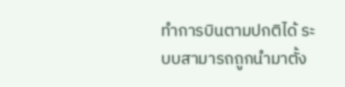ทำการบินตามปกติได้ ระบบสามารถถูกนำมาตั้ง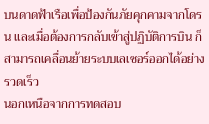บนดาดฟ้าเรือเพื่อป้องกันภัยคุกคามจากโดรน และเมื่อต้องการกลับเข้าสู่ปฏิบัติการบิน ก็สามารถเคลื่อนย้ายระบบเลเซอร์ออกได้อย่างรวดเร็ว
นอกเหนือจากการทดสอบ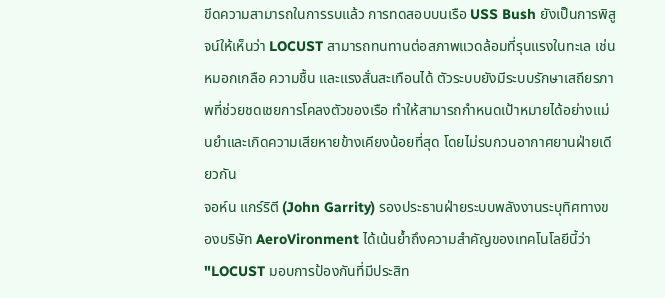ขีดความสามารถในการรบแล้ว การทดสอบบนเรือ USS Bush ยังเป็นการพิสูจน์ให้เห็นว่า LOCUST สามารถทนทานต่อสภาพแวดล้อมที่รุนแรงในทะเล เช่น หมอกเกลือ ความชื้น และแรงสั่นสะเทือนได้ ตัวระบบยังมีระบบรักษาเสถียรภาพที่ช่วยชดเชยการโคลงตัวของเรือ ทำให้สามารถกำหนดเป้าหมายได้อย่างแม่นยำและเกิดความเสียหายข้างเคียงน้อยที่สุด โดยไม่รบกวนอากาศยานฝ่ายเดียวกัน
จอห์น แกร์ริตี (John Garrity) รองประธานฝ่ายระบบพลังงานระบุทิศทางของบริษัท AeroVironment ได้เน้นย้ำถึงความสำคัญของเทคโนโลยีนี้ว่า "LOCUST มอบการป้องกันที่มีประสิท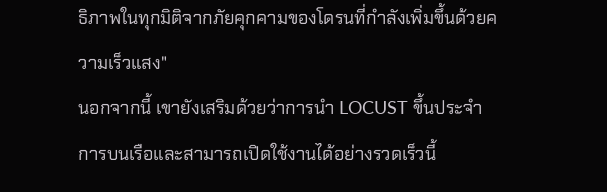ธิภาพในทุกมิติจากภัยคุกคามของโดรนที่กำลังเพิ่มขึ้นด้วยความเร็วแสง"
นอกจากนี้ เขายังเสริมด้วยว่าการนำ LOCUST ขึ้นประจำการบนเรือและสามารถเปิดใช้งานได้อย่างรวดเร็วนี้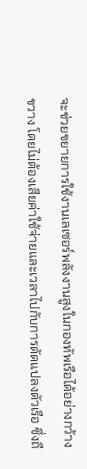จะช่วยขยายการใช้งานเลเซอร์พลังงานสูงในกองทัพเรือได้อย่างกว้างขวาง โดยไม่ต้องเสียค่าใช้จ่ายและเวลาไปกับการดัดแปลงตัวเรือ ซึ่งถื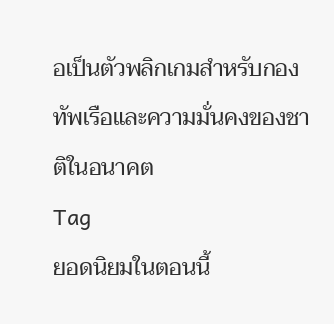อเป็นตัวพลิกเกมสำหรับกองทัพเรือและความมั่นคงของชาติในอนาคต
Tag
ยอดนิยมในตอนนี้